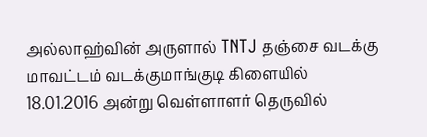அல்லாஹ்வின் அருளால் TNTJ தஞ்சை வடக்கு மாவட்டம் வடக்குமாங்குடி கிளையில்
18.01.2016 அன்று வெள்ளாளர் தெருவில்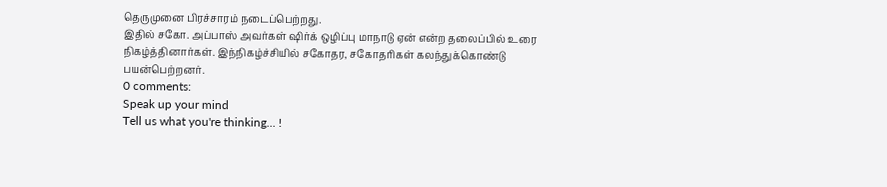தெருமுனை பிரச்சாரம் நடைப்பெற்றது.
இதில் சகோ. அப்பாஸ் அவர்கள் ஷிர்க் ஒழிப்பு மாநாடு ஏன் என்ற தலைப்பில் உரை
நிகழ்த்தினார்கள். இந்நிகழ்ச்சியில் சகோதர, சகோதரிகள் கலந்துக்கொண்டு
பயன்பெற்றனர்.
0 comments:
Speak up your mind
Tell us what you're thinking... !